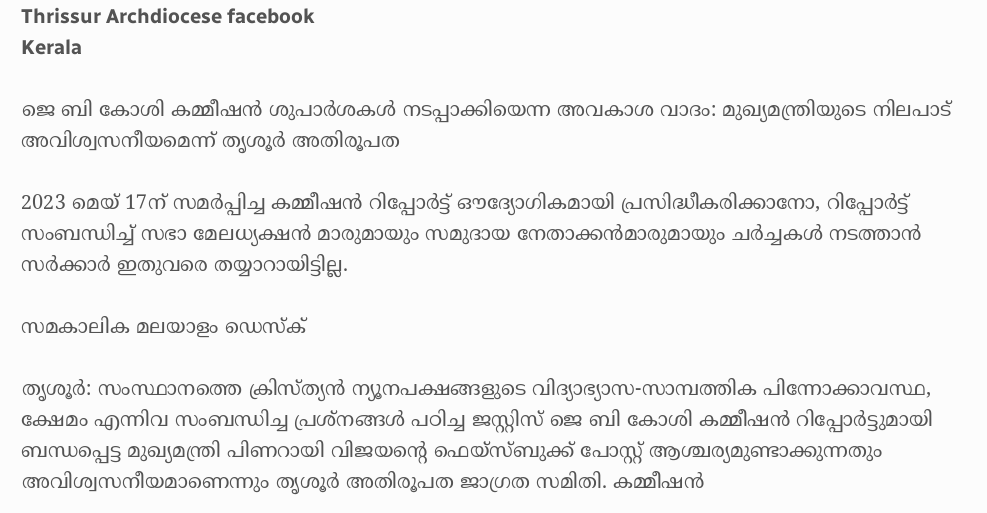Thrissur Archdiocese facebook
Kerala

ജെ ബി കോശി കമ്മീഷന്‍ ശുപാര്‍ശകള്‍ നടപ്പാക്കിയെന്ന അവകാശ വാദം: മുഖ്യമന്ത്രിയുടെ നിലപാട് അവിശ്വസനീയമെന്ന് തൃശൂര്‍ അതിരൂപത

2023 മെയ് 17ന് സമര്‍പ്പിച്ച കമ്മീഷന്‍ റിപ്പോര്‍ട്ട് ഔദ്യോഗികമായി പ്രസിദ്ധീകരിക്കാനോ, റിപ്പോര്‍ട്ട് സംബന്ധിച്ച് സഭാ മേലധ്യക്ഷന്‍ മാരുമായും സമുദായ നേതാക്കന്‍മാരുമായും ചര്‍ച്ചകള്‍ നടത്താന്‍ സര്‍ക്കാര്‍ ഇതുവരെ തയ്യാറായിട്ടില്ല.

സമകാലിക മലയാളം ഡെസ്ക്

തൃശൂര്‍: സംസ്ഥാനത്തെ ക്രിസ്ത്യന്‍ ന്യൂനപക്ഷങ്ങളുടെ വിദ്യാഭ്യാസ-സാമ്പത്തിക പിന്നോക്കാവസ്ഥ, ക്ഷേമം എന്നിവ സംബന്ധിച്ച പ്രശ്‌നങ്ങള്‍ പഠിച്ച ജസ്റ്റിസ് ജെ ബി കോശി കമ്മീഷന്‍ റിപ്പോര്‍ട്ടുമായി ബന്ധപ്പെട്ട മുഖ്യമന്ത്രി പിണറായി വിജയന്റെ ഫെയ്‌സ്ബുക്ക് പോസ്റ്റ് ആശ്ചര്യമുണ്ടാക്കുന്നതും അവിശ്വസനീയമാണെന്നും തൃശൂര്‍ അതിരൂപത ജാഗ്രത സമിതി. കമ്മീഷന്‍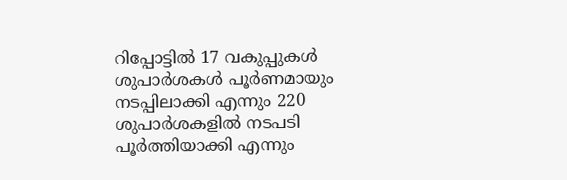റിപ്പോട്ടില്‍ 17 വകുപ്പുകള്‍ ശുപാര്‍ശകള്‍ പൂര്‍ണമായും നടപ്പിലാക്കി എന്നും 220 ശുപാര്‍ശകളില്‍ നടപടി പൂര്‍ത്തിയാക്കി എന്നും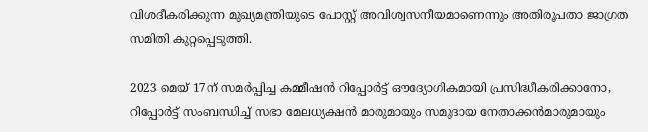വിശദീകരിക്കുന്ന മുഖ്യമന്ത്രിയുടെ പോസ്റ്റ് അവിശ്വസനീയമാണെന്നും അതിരൂപതാ ജാഗ്രത സമിതി കുറ്റപ്പെടുത്തി.

2023 മെയ് 17ന് സമര്‍പ്പിച്ച കമ്മീഷന്‍ റിപ്പോര്‍ട്ട് ഔദ്യോഗികമായി പ്രസിദ്ധീകരിക്കാനോ, റിപ്പോര്‍ട്ട് സംബന്ധിച്ച് സഭാ മേലധ്യക്ഷന്‍ മാരുമായും സമുദായ നേതാക്കന്‍മാരുമായും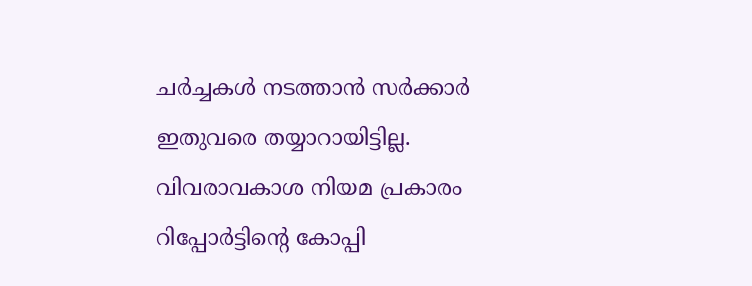ചര്‍ച്ചകള്‍ നടത്താന്‍ സര്‍ക്കാര്‍ ഇതുവരെ തയ്യാറായിട്ടില്ല. വിവരാവകാശ നിയമ പ്രകാരം റിപ്പോര്‍ട്ടിന്റെ കോപ്പി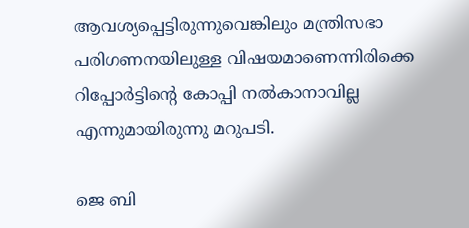ആവശ്യപ്പെട്ടിരുന്നുവെങ്കിലും മന്ത്രിസഭാ പരിഗണനയിലുള്ള വിഷയമാണെന്നിരിക്കെ റിപ്പോര്‍ട്ടിന്റെ കോപ്പി നല്‍കാനാവില്ല എന്നുമായിരുന്നു മറുപടി.

ജെ ബി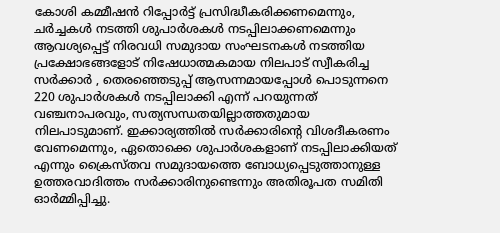കോശി കമ്മീഷന്‍ റിപ്പോര്‍ട്ട് പ്രസിദ്ധീകരിക്കണമെന്നും, ചര്‍ച്ചകള്‍ നടത്തി ശുപാര്‍ശകള്‍ നടപ്പിലാക്കണമെന്നും ആവശ്യപ്പെട്ട് നിരവധി സമുദായ സംഘടനകള്‍ നടത്തിയ പ്രക്ഷോഭങ്ങളോട് നിഷേധാത്മകമായ നിലപാട് സ്വീകരിച്ച സര്‍ക്കാര്‍ , തെരഞ്ഞെടുപ്പ് ആസന്നമായപ്പോള്‍ പൊടുന്നനെ 220 ശുപാര്‍ശകള്‍ നടപ്പിലാക്കി എന്ന് പറയുന്നത് വഞ്ചനാപരവും, സത്യസന്ധതയില്ലാത്തതുമായ നിലപാടുമാണ്. ഇക്കാര്യത്തില്‍ സര്‍ക്കാരിന്റെ വിശദീകരണം വേണമെന്നും, ഏതൊക്കെ ശുപാര്‍ശകളാണ് നടപ്പിലാക്കിയത് എന്നും ക്രൈസ്തവ സമുദായത്തെ ബോധ്യപ്പെടുത്താനുള്ള ഉത്തരവാദിത്തം സര്‍ക്കാരിനുണ്ടെന്നും അതിരൂപത സമിതി ഓര്‍മ്മിപ്പിച്ചു.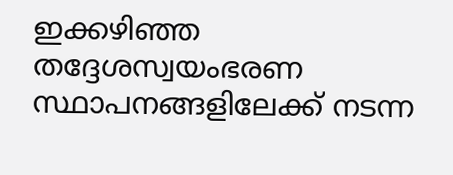ഇക്കഴിഞ്ഞ തദ്ദേശസ്വയംഭരണ സ്ഥാപനങ്ങളിലേക്ക് നടന്ന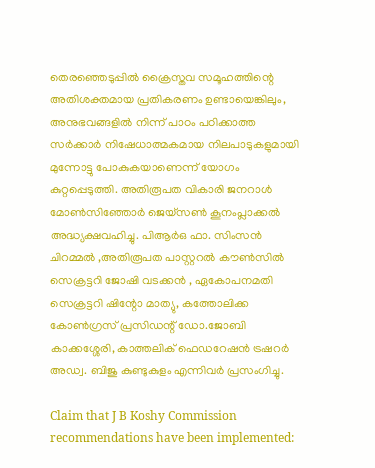തെരഞ്ഞെടുപ്പില്‍ ക്രൈസ്തവ സമൂഹത്തിന്റെ അതിശക്തമായ പ്രതികരണം ഉണ്ടായെങ്കിലും, അനുഭവങ്ങളില്‍ നിന്ന് പാഠം പഠിക്കാത്ത സര്‍ക്കാര്‍ നിഷേധാത്മകമായ നിലപാടുകളുമായി മുന്നോട്ടു പോകുകയാണെന്ന് യോഗം കുറ്റപ്പെടുത്തി. അതിരൂപത വികാരി ജനറാള്‍ മോണ്‍സിഞ്ഞോര്‍ ജെയ്‌സണ്‍ കൂനംപ്ലാക്കല്‍ അദ്ധ്യക്ഷവഹിച്ചു. പിആര്‍ഒ ഫാ. സിംസന്‍ ചിറമ്മല്‍ ,അതിരൂപത പാസ്റ്ററല്‍ കൗണ്‍സില്‍ സെക്രട്ടറി ജോഷി വടക്കന്‍ , ഏകോപനമതി സെക്രട്ടറി ഷിന്റോ മാത്യു, കത്തോലിക്ക കോണ്‍ഗ്രസ് പ്രസിഡന്റ് ഡോ.ജോബി കാക്കശ്ശേരി, കാത്തലിക് ഫെഡറേഷന്‍ ട്രഷറര്‍ അഡ്വ. ബിജു കുണ്ടുകുളം എന്നിവര്‍ പ്രസംഗിച്ചു.

Claim that J B Koshy Commission recommendations have been implemented: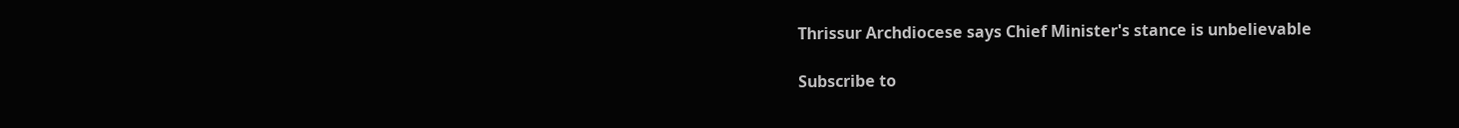Thrissur Archdiocese says Chief Minister's stance is unbelievable

Subscribe to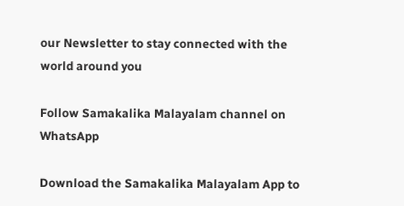our Newsletter to stay connected with the world around you

Follow Samakalika Malayalam channel on WhatsApp

Download the Samakalika Malayalam App to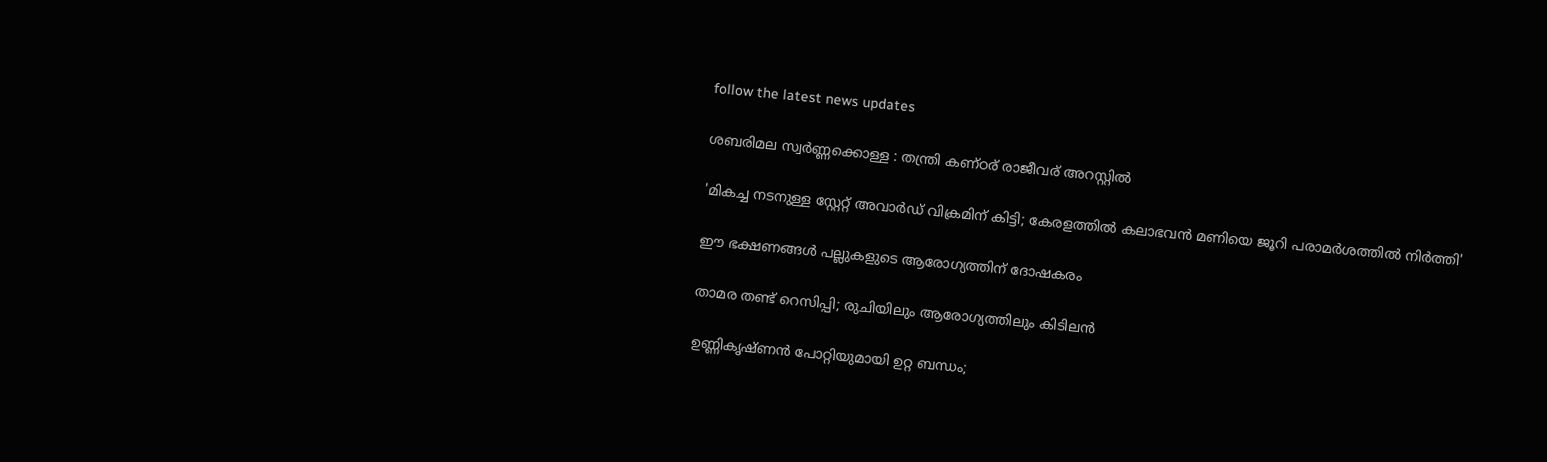follow the latest news updates

ശബരിമല സ്വര്‍ണ്ണക്കൊള്ള : തന്ത്രി കണ്ഠര് രാജീവര് അറസ്റ്റില്‍

'മികച്ച നടനുള്ള സ്റ്റേറ്റ് അവാർഡ് വിക്രമിന് കിട്ടി; കേരളത്തിൽ കലാഭവൻ മണിയെ ജൂറി പരാമർശത്തിൽ നിർത്തി'

ഈ ഭക്ഷണങ്ങള്‍ പല്ലുകളുടെ ആരോഗ്യത്തിന് ദോഷകരം

താമര തണ്ട് റെസിപ്പി; രുചിയിലും ആരോഗ്യത്തിലും കിടിലൻ

ഉണ്ണികൃഷ്ണന്‍ പോറ്റിയുമായി ഉറ്റ ബന്ധം;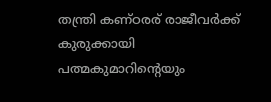തന്ത്രി കണ്ഠരര് രാജീവര്‍ക്ക് കുരുക്കായി പത്മകുമാറിന്റെയും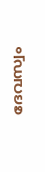ദേവസ്വം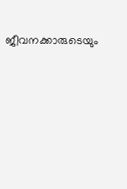ജീവനക്കാരുടെയും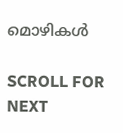മൊഴികള്‍

SCROLL FOR NEXT